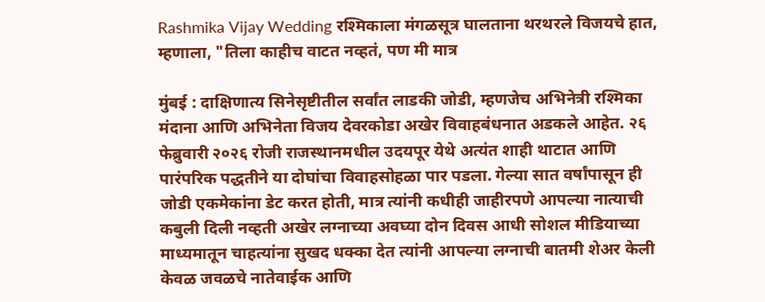Rashmika Vijay Wedding रश्मिकाला मंगळसूत्र घालताना थरथरले विजयचे हात, म्हणाला, "तिला काहीच वाटत नव्हतं, पण मी मात्र

मुंबई : दाक्षिणात्य सिनेसृष्टीतील सर्वांत लाडकी जोडी, म्हणजेच अभिनेत्री रश्मिका मंदाना आणि अभिनेता विजय देवरकोडा अखेर विवाहबंधनात अडकले आहेत. २६ फेब्रुवारी २०२६ रोजी राजस्थानमधील उदयपूर येथे अत्यंत शाही थाटात आणि पारंपरिक पद्धतीने या दोघांचा विवाहसोहळा पार पडला. गेल्या सात वर्षांपासून ही जोडी एकमेकांना डेट करत होती, मात्र त्यांनी कधीही जाहीरपणे आपल्या नात्याची कबुली दिली नव्हती अखेर लग्नाच्या अवघ्या दोन दिवस आधी सोशल मीडियाच्या माध्यमातून चाहत्यांना सुखद धक्का देत त्यांनी आपल्या लग्नाची बातमी शेअर केली केवळ जवळचे नातेवाईक आणि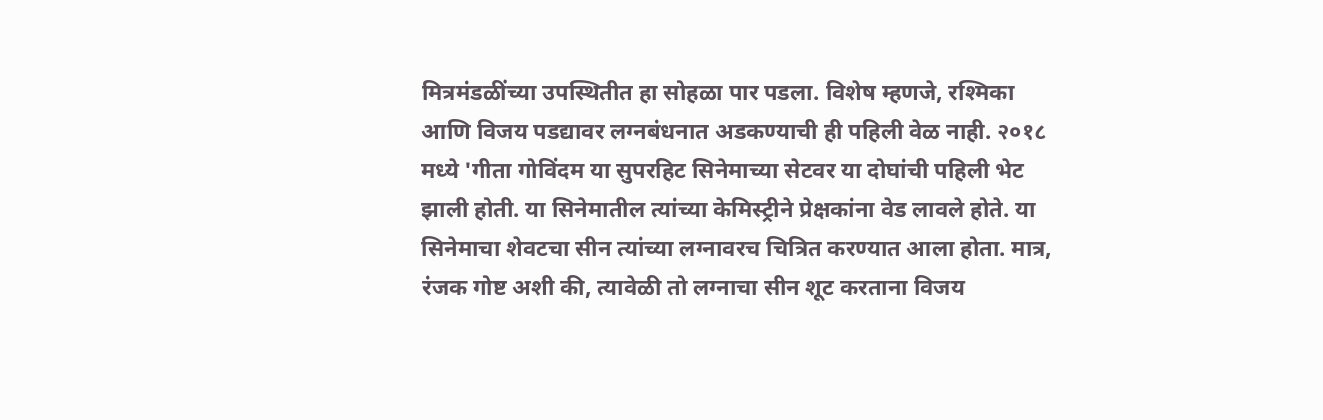मित्रमंडळींच्या उपस्थितीत हा सोहळा पार पडला. विशेष म्हणजे, रश्मिका आणि विजय पडद्यावर लग्नबंधनात अडकण्याची ही पहिली वेळ नाही. २०१८ मध्ये 'गीता गोविंदम या सुपरहिट सिनेमाच्या सेटवर या दोघांची पहिली भेट झाली होती. या सिनेमातील त्यांच्या केमिस्ट्रीने प्रेक्षकांना वेड लावले होते. या सिनेमाचा शेवटचा सीन त्यांच्या लग्नावरच चित्रित करण्यात आला होता. मात्र, रंजक गोष्ट अशी की, त्यावेळी तो लग्नाचा सीन शूट करताना विजय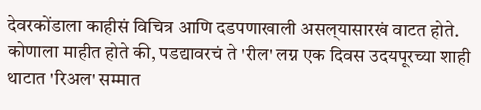देवरकोंडाला काहीसं विचित्र आणि दडपणाखाली असल्‌यासारखं वाटत होते. कोणाला माहीत होते की, पडद्यावरचं ते 'रील' लग्न एक दिवस उदयपूरच्या शाही थाटात 'रिअल' सम्मात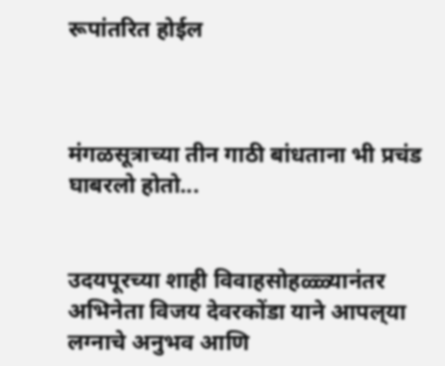रूपांतरित होईल



मंगळसूत्राच्या तीन गाठी बांधताना भी प्रचंड घाबरलो होतो...


उदयपूरच्या शाही विवाहसोहळ्ळ्यानंतर अभिनेता विजय देवरकोंडा याने आपल्‌या लग्नाचे अनुभव आणि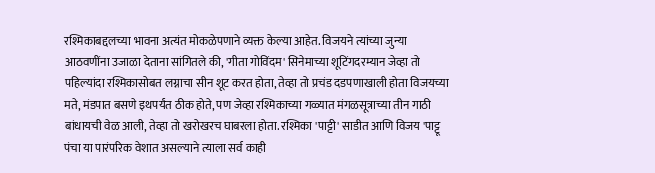रश्मिकाबद्दलच्या भावना अत्यंत मोकळेपणाने व्यक्त केल्या आहेत. विजयने त्यांच्या जुन्या आठवणींना उजाळा देताना सांगितले की, 'गीता गोविंदम' सिनेमाच्या शूटिंगदरम्यान जेव्हा तो पहिल्यांदा रश्मिकासोबत लग्नाचा सीन शूट करत होता, तेव्हा तो प्रचंड दडपणाखाली होता विजयच्या मते, मंडपात बसणे इथपर्यंत ठीक होते, पण जेव्हा रश्मिकाच्या गळ्यात मंगळसूत्राच्या तीन गाठी बांधायची वेळ आली, तेव्हा तो खरोखरच घाबरला होता. रश्मिका 'पाट्टी' साडीत आणि विजय 'पाट्टू पंचा या पारंपरिक वेशात असल्याने त्याला सर्व काही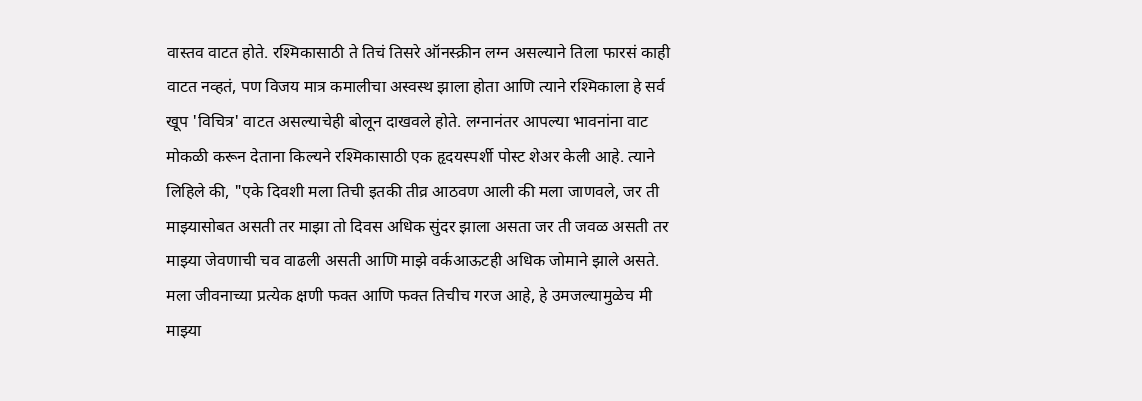वास्तव वाटत होते. रश्मिकासाठी ते तिचं तिसरे ऑनस्क्रीन लग्न असल्याने तिला फारसं काही वाटत नव्हतं, पण विजय मात्र कमालीचा अस्वस्थ झाला होता आणि त्याने रश्मिकाला हे सर्व खूप 'विचित्र' वाटत असल्याचेही बोलून दाखवले होते. लग्नानंतर आपल्या भावनांना वाट मोकळी करून देताना किल्यने रश्मिकासाठी एक हृदयस्पर्शी पोस्ट शेअर केली आहे. त्याने लिहिले की, "एके दिवशी मला तिची इतकी तीव्र आठवण आली की मला जाणवले, जर ती माझ्यासोबत असती तर माझा तो दिवस अधिक सुंदर झाला असता जर ती जवळ असती तर माझ्या जेवणाची चव वाढली असती आणि माझे वर्कआऊटही अधिक जोमाने झाले असते. मला जीवनाच्या प्रत्येक क्षणी फक्त आणि फक्त तिचीच गरज आहे, हे उमजल्यामुळेच मी माझ्या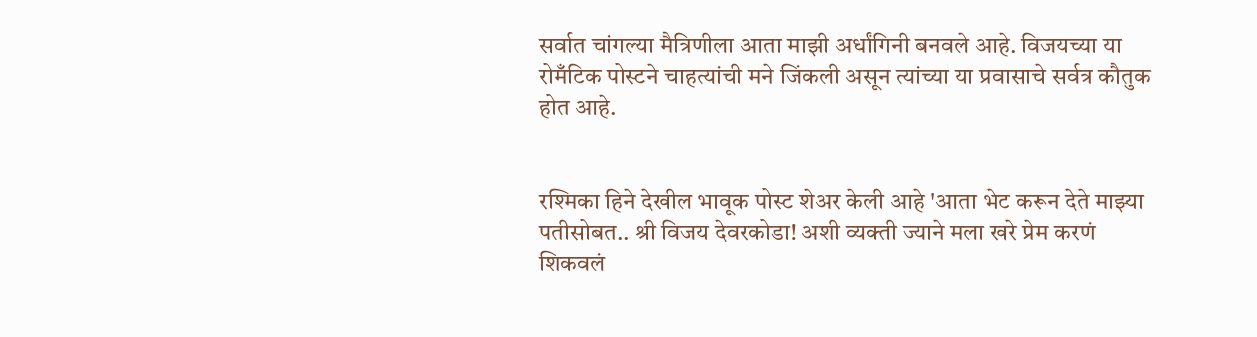सर्वात चांगल्या मैत्रिणीला आता माझी अर्धांगिनी बनवले आहे. विजयच्या या रोमँटिक पोस्टने चाहत्यांची मने जिंकली असून त्यांच्या या प्रवासाचे सर्वत्र कौतुक होत आहे.


रश्मिका हिने देखील भावूक पोस्ट शेअर केली आहे 'आता भेट करून देते माझ्या पतीसोबत.. श्री विजय देवरकोडा! अशी व्यक्ती ज्याने मला खरे प्रेम करणं शिकवलं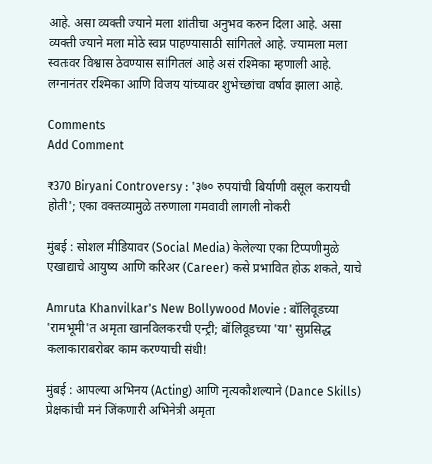आहे. असा व्यक्ती ज्याने मला शांतीचा अनुभव करुन दिला आहे. असा व्यक्ती ज्याने मला मोठे स्वप्न पाहण्यासाठी सांगितले आहे. ज्यामला मला स्वतःवर विश्वास ठेवण्यास सांगितलं आहे असं रश्मिका म्हणाली आहे. लग्नानंतर रश्मिका आणि विजय यांच्यावर शुभेच्छांचा वर्षाव झाला आहे.

Comments
Add Comment

₹370 Biryani Controversy : '३७० रुपयांची बिर्याणी वसूल करायची होती'; एका वक्तव्यामुळे तरुणाला गमवावी लागली नोकरी

मुंबई : सोशल मीडियावर (Social Media) केलेल्या एका टिप्पणीमुळे एखाद्याचे आयुष्य आणि करिअर (Career) कसे प्रभावित होऊ शकते, याचे

Amruta Khanvilkar's New Bollywood Movie : बॉलिवूडच्या 'रामभूमी'त अमृता खानविलकरची एन्ट्री; बॉलिवूडच्या 'या' सुप्रसिद्ध कलाकाराबरोबर काम करण्याची संधी!

मुंबई : आपल्या अभिनय (Acting) आणि नृत्यकौशल्याने (Dance Skills) प्रेक्षकांची मनं जिंकणारी अभिनेत्री अमृता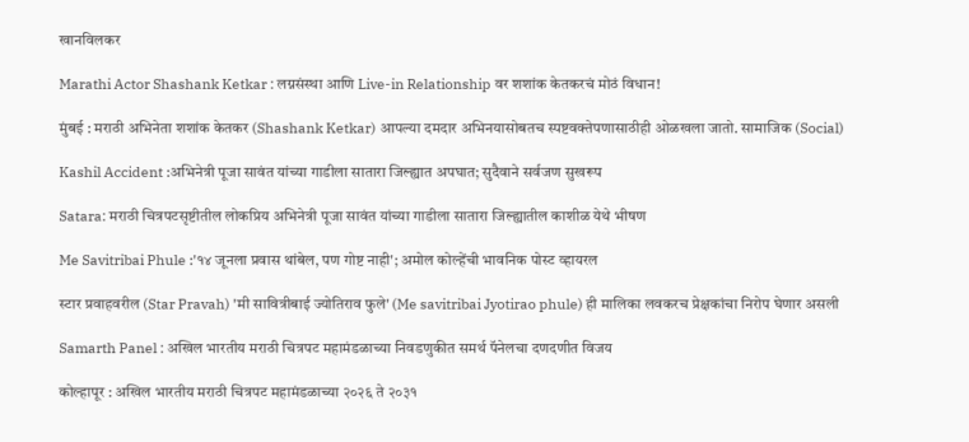खानविलकर

Marathi Actor Shashank Ketkar : लग्नसंस्था आणि Live-in Relationship वर शशांक केतकरचं मोठं विधान!

मुंबई : मराठी अभिनेता शशांक केतकर (Shashank Ketkar) आपल्या दमदार अभिनयासोबतच स्पष्टवक्तेपणासाठीही ओळखला जातो. सामाजिक (Social)

Kashil Accident :अभिनेत्री पूजा सावंत यांच्या गाडीला सातारा जिल्ह्यात अपघात; सुदैवाने सर्वजण सुखरूप

Satara: मराठी चित्रपटसृष्टीतील लोकप्रिय अभिनेत्री पूजा सावंत यांच्या गाडीला सातारा जिल्ह्यातील काशीळ येथे भीषण

Me Savitribai Phule :'१४ जूनला प्रवास थांबेल, पण गोष्ट नाही'; अमोल कोल्हेंची भावनिक पोस्ट व्हायरल

स्टार प्रवाहवरील (Star Pravah) 'मी सावित्रीबाई ज्योतिराव फुले' (Me savitribai Jyotirao phule) ही मालिका लवकरच प्रेक्षकांचा निरोप घेणार असली

Samarth Panel : अखिल भारतीय मराठी चित्रपट महामंडळाच्या निवडणुकीत समर्थ पॅनेलचा दणदणीत विजय

कोल्हापूर : अखिल भारतीय मराठी चित्रपट महामंडळाच्या २०२६ ते २०३१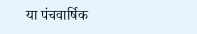या पंचवार्षिक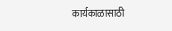कार्यकाळासाठी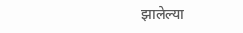झालेल्या